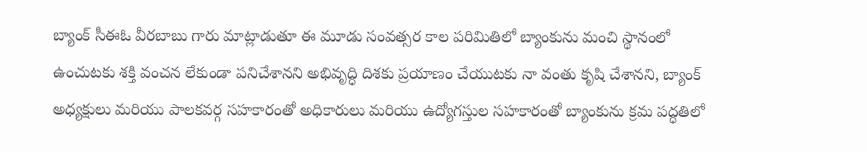బ్యాంక్ సీఈఓ వీరబాబు గారు మాట్లాడుతూ ఈ మూడు సంవత్సర కాల పరిమితిలో బ్యాంకును మంచి స్థానంలో ఉంచుటకు శక్తి వంచన లేకుండా పనిచేశానని అభివృద్ధి దిశకు ప్రయాణం చేయుటకు నా వంతు కృషి చేశానని, బ్యాంక్ అధ్యక్షులు మరియు పాలకవర్గ సహకారంతో అధికారులు మరియు ఉద్యోగస్తుల సహకారంతో బ్యాంకును క్రమ పద్ధతిలో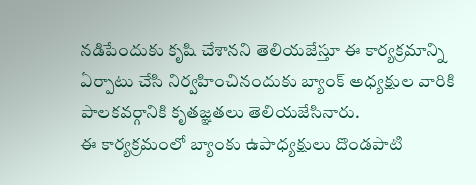నడిపేందుకు కృషి చేశానని తెలియజేస్తూ ఈ కార్యక్రమాన్ని ఏర్పాటు చేసి నిర్వహించినందుకు బ్యాంక్ అధ్యక్షుల వారికి పాలకవర్గానికి కృతజ్ఞతలు తెలియజేసినారు.
ఈ కార్యక్రమంలో బ్యాంకు ఉపాధ్యక్షులు దొండపాటి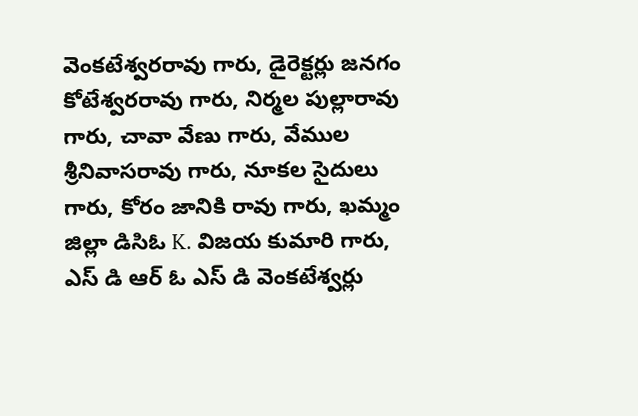వెంకటేశ్వరరావు గారు, డైరెక్టర్లు జనగం కోటేశ్వరరావు గారు, నిర్మల పుల్లారావు గారు, చావా వేణు గారు, వేముల శ్రీనివాసరావు గారు, నూకల సైదులు గారు, కోరం జానికి రావు గారు, ఖమ్మం జిల్లా డిసిఓ K. విజయ కుమారి గారు, ఎస్ డి ఆర్ ఓ ఎస్ డి వెంకటేశ్వర్లు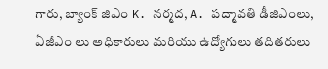గారు, బ్యాంక్ జిఎం K. నర్మద, A. పద్మావతి డీజిఎంలు, ఏజీఎం లు అధికారులు మరియు ఉద్యోగులు తదితరులు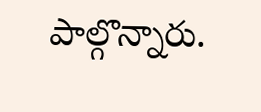పాల్గొన్నారు.